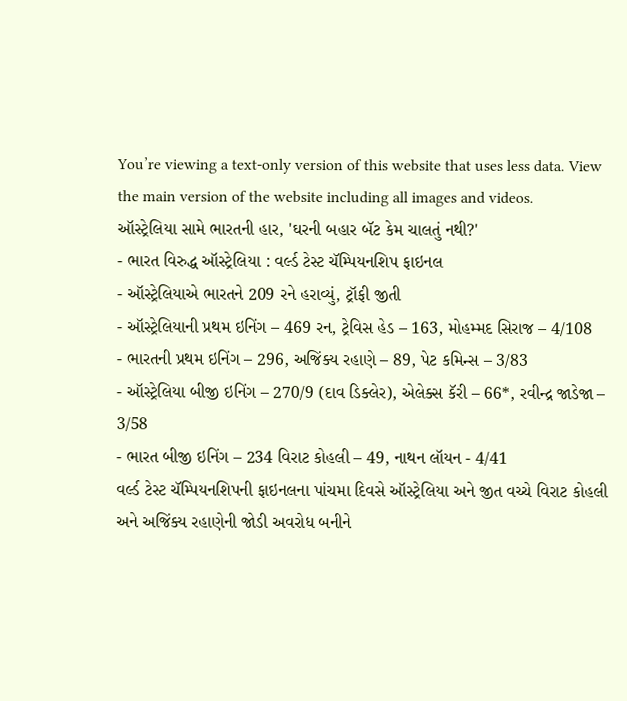You’re viewing a text-only version of this website that uses less data. View the main version of the website including all images and videos.
ઑસ્ટ્રેલિયા સામે ભારતની હાર, 'ઘરની બહાર બૅટ કેમ ચાલતું નથી?'
- ભારત વિરુદ્ધ ઑસ્ટ્રેલિયા : વર્લ્ડ ટેસ્ટ ચૅમ્પિયનશિપ ફાઇનલ
- ઑસ્ટ્રેલિયાએ ભારતને 209 રને હરાવ્યું, ટ્રૉફી જીતી
- ઑસ્ટ્રેલિયાની પ્રથમ ઇનિંગ – 469 રન, ટ્રેવિસ હેડ – 163, મોહમ્મદ સિરાજ – 4/108
- ભારતની પ્રથમ ઇનિંગ – 296, અજિંક્ય રહાણે – 89, પેટ કમિન્સ – 3/83
- ઑસ્ટ્રેલિયા બીજી ઇનિંગ – 270/9 (દાવ ડિક્લેર), એલેક્સ કૅરી – 66*, રવીન્દ્ર જાડેજા – 3/58
- ભારત બીજી ઇનિંગ – 234 વિરાટ કોહલી – 49, નાથન લૉયન - 4/41
વર્લ્ડ ટેસ્ટ ચૅમ્પિયનશિપની ફાઇનલના પાંચમા દિવસે ઑસ્ટ્રેલિયા અને જીત વચ્ચે વિરાટ કોહલી અને અજિંક્ય રહાણેની જોડી અવરોધ બનીને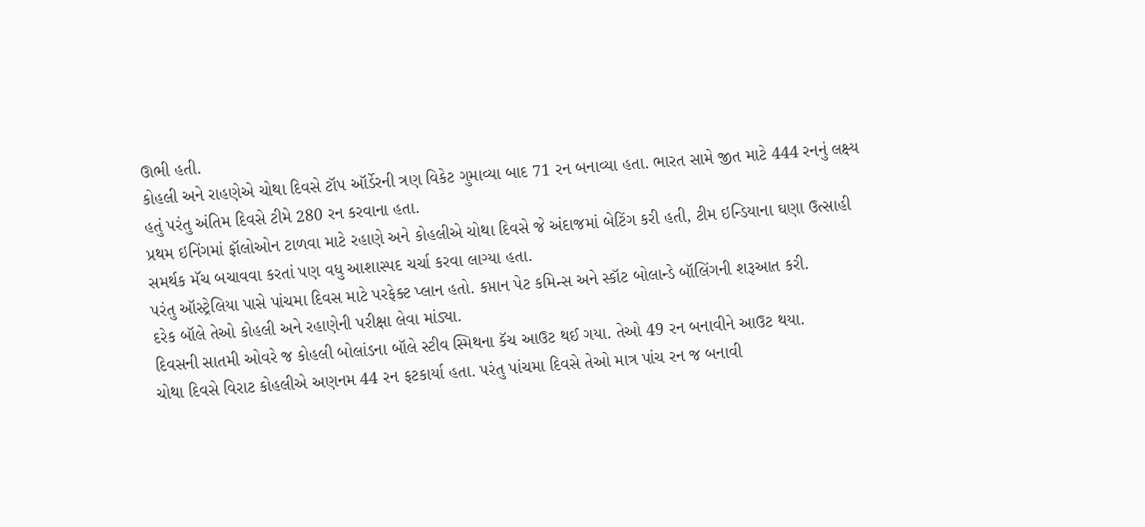ઊભી હતી.
કોહલી અને રાહણેએ ચોથા દિવસે ટૉપ ઑર્ડેરની ત્રણ વિકેટ ગુમાવ્યા બાદ 71 રન બનાવ્યા હતા. ભારત સામે જીત માટે 444 રનનું લક્ષ્ય હતું પરંતુ અંતિમ દિવસે ટીમે 280 રન કરવાના હતા.
પ્રથમ ઇનિંગમાં ફૉલોઓન ટાળવા માટે રહાણે અને કોહલીએ ચોથા દિવસે જે અંદાજમાં બેટિંગ કરી હતી, ટીમ ઇન્ડિયાના ઘણા ઉત્સાહી સમર્થક મૅચ બચાવવા કરતાં પણ વધુ આશાસ્પદ ચર્ચા કરવા લાગ્યા હતા.
પરંતુ ઑસ્ટ્રેલિયા પાસે પાંચમા દિવસ માટે પરફેક્ટ પ્લાન હતો. કપ્તાન પેટ કમિન્સ અને સ્કૉટ બોલાન્ડે બૉલિંગની શરૂઆત કરી.
દરેક બૉલે તેઓ કોહલી અને રહાણેની પરીક્ષા લેવા માંડ્યા.
દિવસની સાતમી ઓવરે જ કોહલી બોલાંડના બૉલે સ્ટીવ સ્મિથના કૅચ આઉટ થઈ ગયા. તેઓ 49 રન બનાવીને આઉટ થયા.
ચોથા દિવસે વિરાટ કોહલીએ અણનમ 44 રન ફટકાર્યા હતા. પરંતુ પાંચમા દિવસે તેઓ માત્ર પાંચ રન જ બનાવી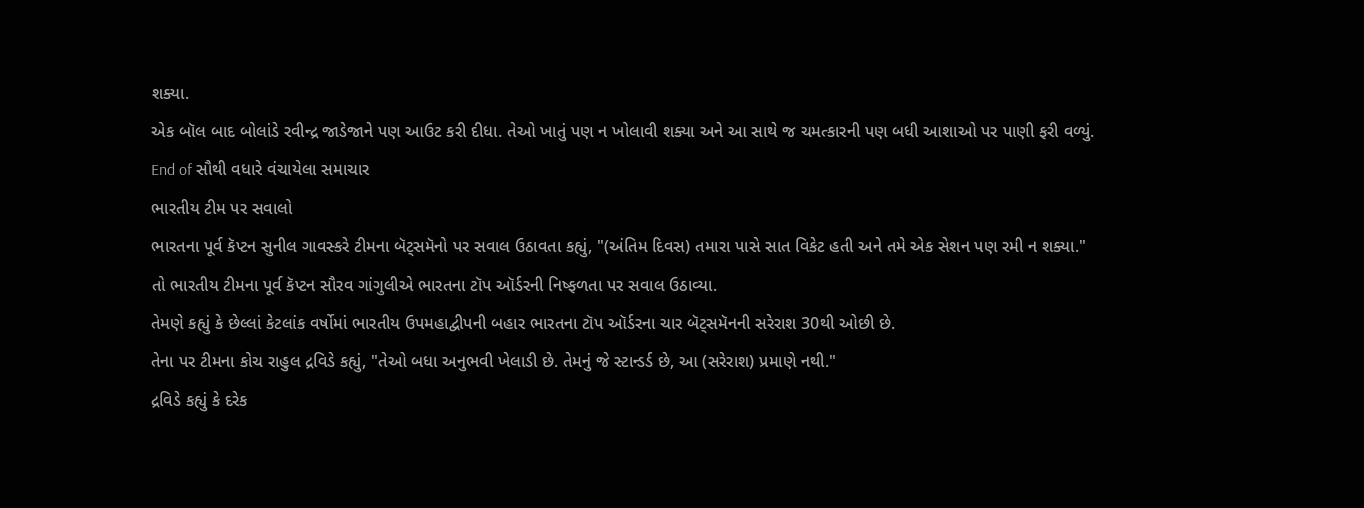શક્યા.
એક બૉલ બાદ બોલાંડે રવીન્દ્ર જાડેજાને પણ આઉટ કરી દીધા. તેઓ ખાતું પણ ન ખોલાવી શક્યા અને આ સાથે જ ચમત્કારની પણ બધી આશાઓ પર પાણી ફરી વળ્યું.
End of સૌથી વધારે વંચાયેલા સમાચાર
ભારતીય ટીમ પર સવાલો
ભારતના પૂર્વ કૅપ્ટન સુનીલ ગાવસ્કરે ટીમના બૅટ્સમૅનો પર સવાલ ઉઠાવતા કહ્યું, "(અંતિમ દિવસ) તમારા પાસે સાત વિકેટ હતી અને તમે એક સેશન પણ રમી ન શક્યા."
તો ભારતીય ટીમના પૂર્વ કૅપ્ટન સૌરવ ગાંગુલીએ ભારતના ટૉપ ઑર્ડરની નિષ્ફળતા પર સવાલ ઉઠાવ્યા.
તેમણે કહ્યું કે છેલ્લાં કેટલાંક વર્ષોમાં ભારતીય ઉપમહાદ્વીપની બહાર ભારતના ટૉપ ઑર્ડરના ચાર બૅટ્સમૅનની સરેરાશ 30થી ઓછી છે.
તેના પર ટીમના કોચ રાહુલ દ્રવિડે કહ્યું, "તેઓ બધા અનુભવી ખેલાડી છે. તેમનું જે સ્ટાન્ડર્ડ છે, આ (સરેરાશ) પ્રમાણે નથી."
દ્રવિડે કહ્યું કે દરેક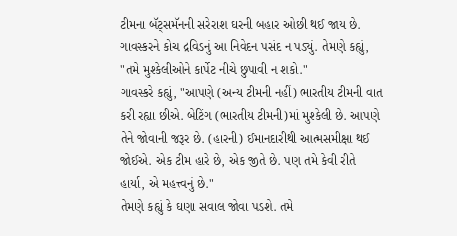ટીમના બૅટ્સમૅનની સરેરાશ ઘરની બહાર ઓછી થઈ જાય છે.
ગાવસ્કરને કોચ દ્રવિડનું આ નિવેદન પસંદ ન પડ્યું. તેમણે કહ્યું, "તમે મુશ્કેલીઓને કાર્પેટ નીચે છુપાવી ન શકો."
ગાવસ્કરે કહ્યું, "આપણે (અન્ય ટીમની નહીં) ભારતીય ટીમની વાત કરી રહ્યા છીએ. બેટિંગ (ભારતીય ટીમની)માં મુશ્કેલી છે. આપણે તેને જોવાની જરૂર છે. (હારની) ઈમાનદારીથી આત્મસમીક્ષા થઈ જોઈએ. એક ટીમ હારે છે, એક જીતે છે. પણ તમે કેવી રીતે હાર્યા, એ મહત્ત્વનું છે."
તેમણે કહ્યું કે ઘણા સવાલ જોવા પડશે. તમે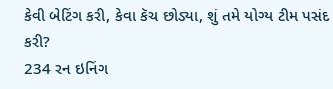કેવી બેટિંગ કરી, કેવા કૅચ છોડ્યા, શું તમે યોગ્ય ટીમ પસંદ કરી?
234 રન ઇનિંગ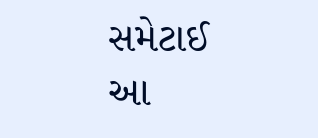સમેટાઈ
આ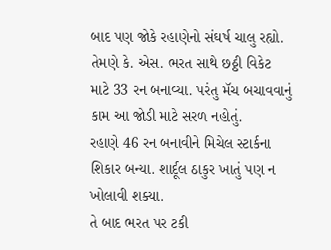બાદ પણ જોકે રહાણેનો સંઘર્ષ ચાલુ રહ્યો. તેમણે કે. એસ. ભરત સાથે છઠ્ઠી વિકેટ માટે 33 રન બનાવ્યા. પરંતુ મૅચ બચાવવાનું કામ આ જોડી માટે સરળ નહોતું.
રહાણે 46 રન બનાવીને મિચેલ સ્ટાર્કના શિકાર બન્યા. શાર્દૂલ ઠાકુર ખાતું પણ ન ખોલાવી શક્યા.
તે બાદ ભરત પર ટકી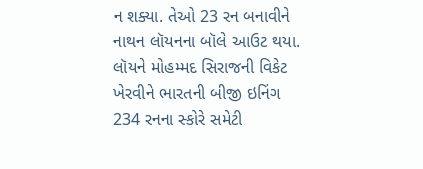ન શક્યા. તેઓ 23 રન બનાવીને નાથન લૉયનના બૉલે આઉટ થયા.
લૉયને મોહમ્મદ સિરાજની વિકેટ ખેરવીને ભારતની બીજી ઇનિંગ 234 રનના સ્કોરે સમેટી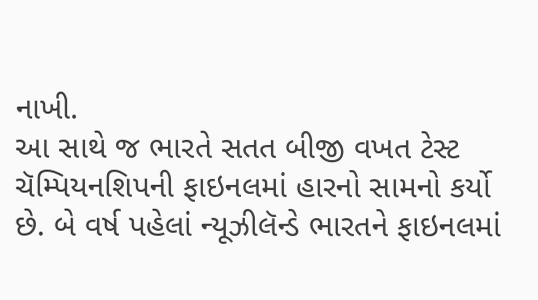નાખી.
આ સાથે જ ભારતે સતત બીજી વખત ટેસ્ટ ચૅમ્પિયનશિપની ફાઇનલમાં હારનો સામનો કર્યો છે. બે વર્ષ પહેલાં ન્યૂઝીલૅન્ડે ભારતને ફાઇનલમાં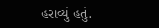હરાવ્યું હતું.